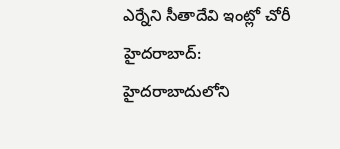ఎర్నేని సీతాదేవి ఇంట్లో చోరీ
హైదరాబాద్: హైదరాబాదులోని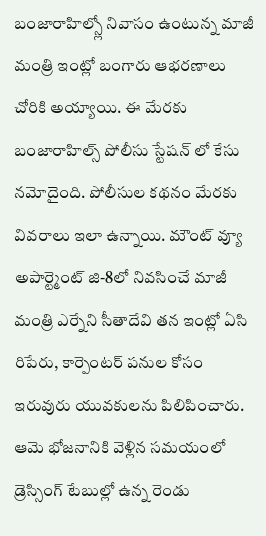బంజారాహిల్స్లో నివాసం ఉంటున్న మాజీ మంత్రి ఇంట్లో బంగారు ఆభరణాలు చోరికి అయ్యాయి. ఈ మేరకు బంజారాహిల్స్ పోలీసు స్టేషన్ లో కేసు నమోదైంది. పోలీసుల కథనం మేరకు వివరాలు ఇలా ఉన్నాయి. మౌంట్ వ్యూ అపార్ట్మెంట్ జి-8లో నివసించే మాజీ మంత్రి ఎర్నేని సీతాదేవి తన ఇంట్లో ఏసి రిపేరు, కార్పెంటర్ పనుల కోసం ఇరువురు యువకులను పిలిపించారు.
ఆమె భోజనానికి వెళ్లిన సమయంలో డ్రెస్సింగ్ టేబుల్లో ఉన్న రెండు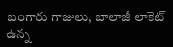బంగారు గాజులు, బాలాజీ లాకెట్ ఉన్న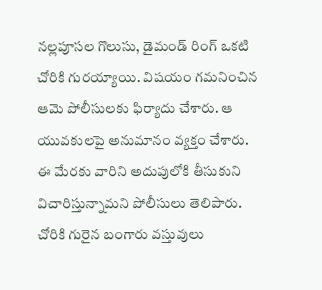నల్లపూసల గొలుసు, డైమండ్ రింగ్ ఒకటి చోరికి గురయ్యాయి. విషయం గమనించిన ఆమె పోలీసులకు ఫిర్యాదు చేశారు. ఆ యువకులపై అనుమానం వ్యక్తం చేశారు. ఈ మేరకు వారిని అదుపులోకి తీసుకుని విచారిస్తున్నామని పోలీసులు తెలిపారు. చోరికి గురైన బంగారు వస్తువులు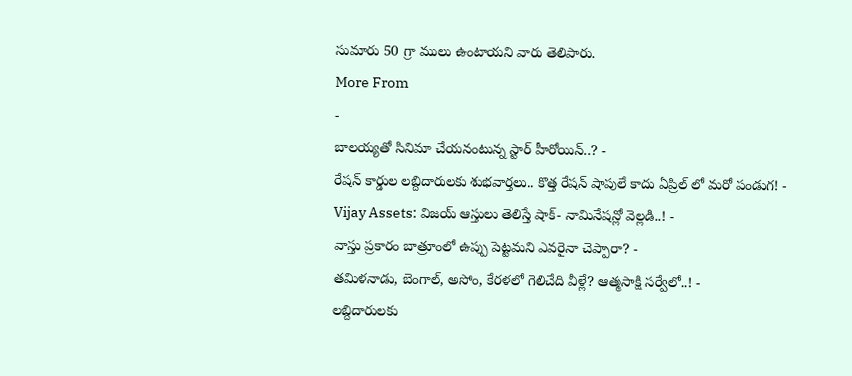సుమారు 50 గ్రా ములు ఉంటాయని వారు తెలిపారు.
More From
-
బాలయ్యతో సినిమా చేయనంటున్న స్టార్ హీరోయిన్..? -
రేషన్ కార్డుల లబ్దిదారులకు శుభవార్తలు.. కొత్త రేషన్ షాపులే కాదు ఏప్రిల్ లో మరో పండుగ! -
Vijay Assets: విజయ్ ఆస్తులు తెలిస్తే షాక్- నామినేషన్లో వెల్లడి..! -
వాస్తు ప్రకారం బాత్రూంలో ఉప్పు పెట్టమని ఎవరైనా చెప్పారా? -
తమిళనాడు, బెంగాల్, అసోం, కేరళలో గెలిచేది వీళ్లే? ఆత్మసాక్షి సర్వేలో..! -
లబ్దిదారులకు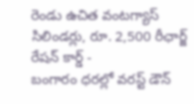రెండు ఉచిత వంటగ్యాస్ సిలిండర్లు, రూ. 2,500 రీఛార్జ్ రేషన్ కార్డ్ -
బంగారం ధరల్లో వరస్ట్ డౌన్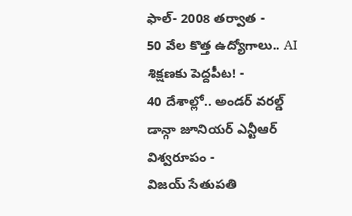ఫాల్- 2008 తర్వాత -
50 వేల కొత్త ఉద్యోగాలు.. AI శిక్షణకు పెద్దపీట! -
40 దేశాల్లో.. అండర్ వరల్డ్ డాన్గా జూనియర్ ఎన్టీఆర్ విశ్వరూపం -
విజయ్ సేతుపతి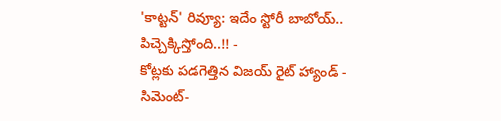'కాట్టన్' రివ్యూ: ఇదేం స్టోరీ బాబోయ్.. పిచ్చెక్కిస్తోంది..!! -
కోట్లకు పడగెత్తిన విజయ్ రైట్ హ్యాండ్ -
సిమెంట్-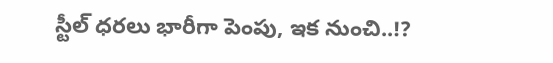స్టీల్ ధరలు భారీగా పెంపు, ఇక నుంచి..!?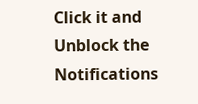Click it and Unblock the Notifications